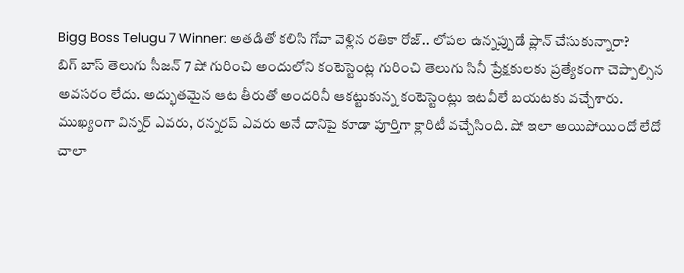Bigg Boss Telugu 7 Winner: అతడితో కలిసి గోవా వెళ్లిన రతికా రోజ్.. లోపల ఉన్నప్పుడే ప్లాన్ చేసుకున్నారా?
బిగ్ బాస్ తెలుగు సీజన్ 7 షో గురించి అందులోని కంటెస్టెంట్ల గురించి తెలుగు సినీ ప్రేక్షకులకు ప్రత్యేకంగా చెప్పాల్సిన అవసరం లేదు. అద్భుతమైన ఆట తీరుతో అందరినీ ఆకట్టుకున్న కంటెస్టెంట్లు ఇటవీలే బయటకు వచ్చేశారు. ముఖ్యంగా విన్నర్ ఎవరు, రన్నరప్ ఎవరు అనే దానిపై కూడా పూర్తిగా క్లారిటీ వచ్చేసింది. షో ఇలా అయిపోయిందో లేదో చాలా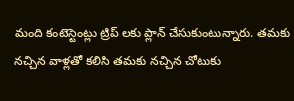మంది కంటెస్టెంట్లు ట్రిప్ లకు ప్లాన్ చేసుకుంటున్నారు. తమకు నచ్చిన వాళ్లతో కలిసి తమకు నచ్చిన చోటుకు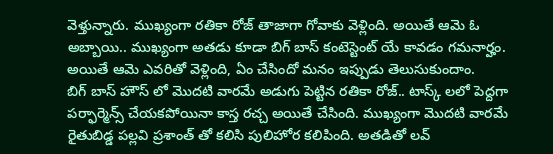వెళ్తున్నారు. ముఖ్యంగా రతికా రోజ్ తాజాగా గోవాకు వెళ్లింది. అయితే ఆమె ఓ అబ్బాయి.. ముఖ్యంగా అతడు కూడా బిగ్ బాస్ కంటెస్టెంట్ యే కావడం గమనార్హం. అయితే ఆమె ఎవరితో వెళ్లింది, ఏం చేసిందో మనం ఇప్పుడు తెలుసుకుందాం.
బిగ్ బాస్ హౌస్ లో మొదటి వారమే అడుగు పెట్టిన రతికా రోజ్.. టాస్క్ లలో పెద్దగా పర్ఫార్మెన్స్ చేయకపోయినా కాస్త రచ్చ అయితే చేసింది. ముఖ్యంగా మొదటి వారమే రైతుబిడ్డ పల్లవి ప్రశాంత్ తో కలిసి పులిహోర కలిపింది. అతడితో లవ్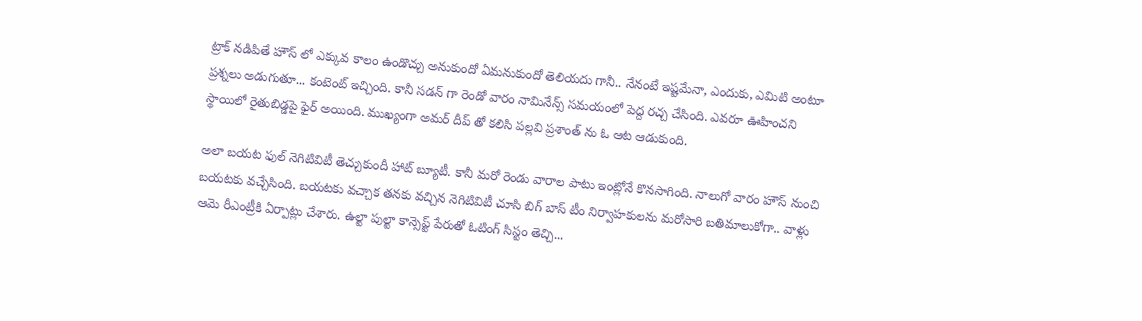ట్రాక్ నడిపితే హౌస్ లో ఎక్కువ కాలం ఉండొచ్చు అనుకుందో ఏమనుకుందో తెలియదు గానీ.. నేనంటే ఇష్టమేనా, ఎందుకు, ఎమిటి అంటూ ప్రశ్నలు అడుగుతూ... కంటెంట్ ఇచ్చింది. కానీ సడన్ గా రెండో వారం నామినేన్స్ సమయంలో పెద్ద రచ్చ చేసింది. ఎవరూ ఊహించని స్థాయిలో రైతుబిడ్డపై ఫైర్ అయింది. ముఖ్యంగా అమర్ దీప్ తో కలిసి పల్లవి ప్రశాంత్ ను ఓ ఆట ఆడుకుంది.

అలా బయట ఫుల్ నెగిటివిటీ తెచ్చుకుందీ హాట్ బ్యూటీ. కానీ మరో రెండు వారాల పాటు ఇంట్లోనే కొనసాగింది. నాలుగో వారం హౌస్ నుంచి బయటకు వచ్చేసింది. బయటకు వచ్చాక తనకు వచ్చిన నెగిటివిటీ చూసి బిగ్ బాస్ టీం నిర్వాహకులను మరోసారి బతిమాలుకోగా.. వాళ్లు ఆమె రీఎంట్రీకి ఏర్పాట్లు చేశారు. ఉల్టా పుల్టా కాన్సెప్ట్ పేరుతో ఓటింగ్ సిస్టం తెచ్చి...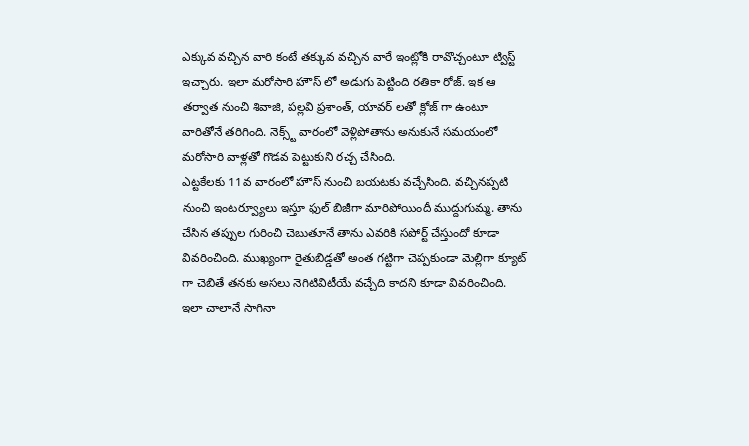ఎక్కువ వచ్చిన వారి కంటే తక్కువ వచ్చిన వారే ఇంట్లోకి రావొచ్చంటూ ట్విస్ట్ ఇచ్చారు. ఇలా మరోసారి హౌస్ లో అడుగు పెట్టింది రతికా రోజ్. ఇక ఆ తర్వాత నుంచి శివాజి, పల్లవి ప్రశాంత్, యావర్ లతో క్లోజ్ గా ఉంటూ వారితోనే తరిగింది. నెక్స్ట్ వారంలో వెళ్లిపోతాను అనుకునే సమయంలో మరోసారి వాళ్లతో గొడవ పెట్టుకుని రచ్చ చేసింది.
ఎట్టకేలకు 11వ వారంలో హౌస్ నుంచి బయటకు వచ్చేసింది. వచ్చినప్పటి నుంచి ఇంటర్వ్యూలు ఇస్తూ ఫుల్ బిజీగా మారిపోయిందీ ముద్దుగుమ్మ. తాను చేసిన తప్పుల గురించి చెబుతూనే తాను ఎవరికి సపోర్ట్ చేస్తుందో కూడా వివరించింది. ముఖ్యంగా రైతుబిడ్డతో అంత గట్టిగా చెప్పకుండా మెల్లిగా క్యూట్ గా చెబితే తనకు అసలు నెగిటివిటీయే వచ్చేది కాదని కూడా వివరించింది. ఇలా చాలానే సాగినా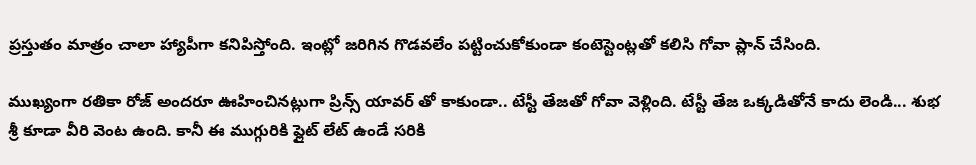ప్రస్తుతం మాత్రం చాలా హ్యాపీగా కనిపిస్తోంది. ఇంట్లో జరిగిన గొడవలేం పట్టించుకోకుండా కంటెస్టెంట్లతో కలిసి గోవా ప్లాన్ చేసింది.

ముఖ్యంగా రతికా రోజ్ అందరూ ఊహించినట్లుగా ప్రిన్స్ యావర్ తో కాకుండా.. టేస్టీ తేజతో గోవా వెళ్లింది. టేస్టీ తేజ ఒక్కడితోనే కాదు లెండి... శుభ శ్రీ కూడా వీరి వెంట ఉంది. కానీ ఈ ముగ్గురికి ఫ్లైట్ లేట్ ఉండే సరికి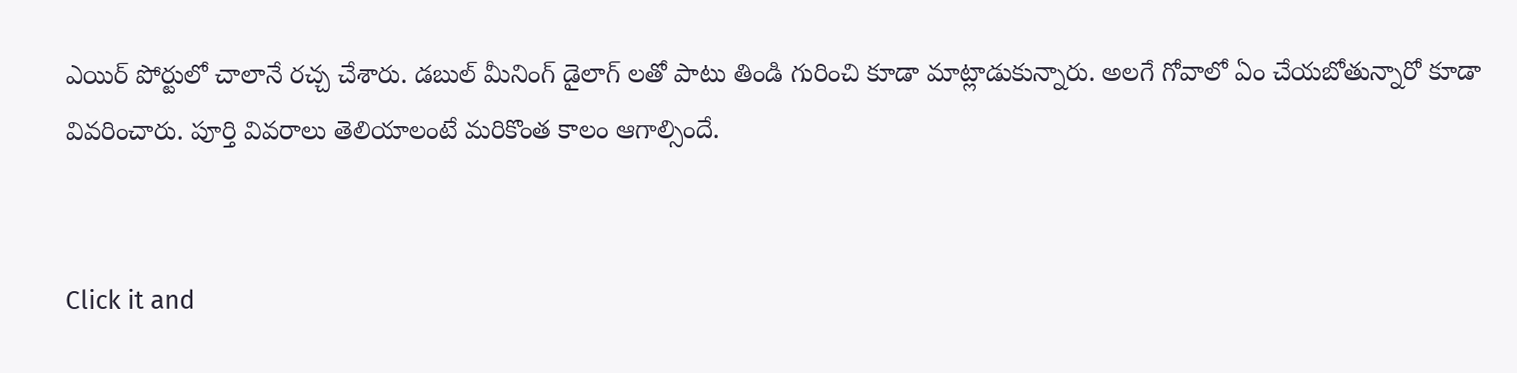ఎయిర్ పోర్టులో చాలానే రచ్చ చేశారు. డబుల్ మీనింగ్ డైలాగ్ లతో పాటు తిండి గురించి కూడా మాట్లాడుకున్నారు. అలగే గోవాలో ఏం చేయబోతున్నారో కూడా వివరించారు. పూర్తి వివరాలు తెలియాలంటే మరికొంత కాలం ఆగాల్సిందే.


Click it and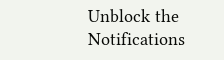Unblock the Notifications